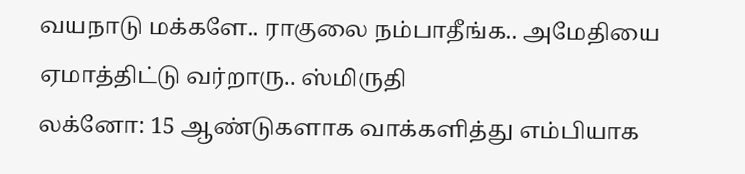வயநாடு மக்களே.. ராகுலை நம்பாதீங்க.. அமேதியை ஏமாத்திட்டு வர்றாரு.. ஸ்மிருதி
லக்னோ: 15 ஆண்டுகளாக வாக்களித்து எம்பியாக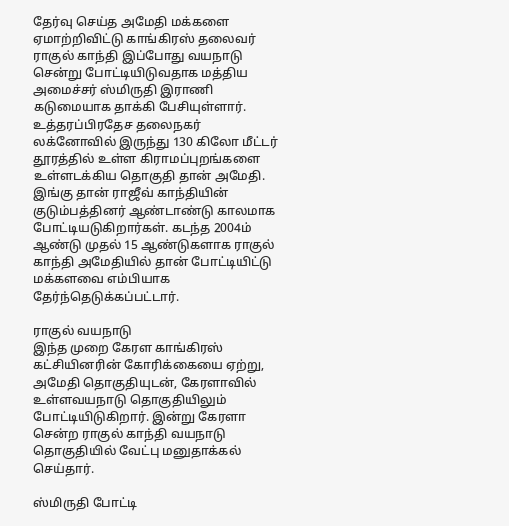தேர்வு செய்த அமேதி மக்களை ஏமாற்றிவிட்டு காங்கிரஸ் தலைவர் ராகுல் காந்தி இப்போது வயநாடு சென்று போட்டியிடுவதாக மத்திய அமைச்சர் ஸ்மிருதி இராணி கடுமையாக தாக்கி பேசியுள்ளார்.
உத்தரப்பிரதேச தலைநகர் லக்னோவில் இருந்து 130 கிலோ மீட்டர் தூரத்தில் உள்ள கிராமப்புறங்களை உள்ளடக்கிய தொகுதி தான் அமேதி.
இங்கு தான் ராஜீவ் காந்தியின் குடும்பத்தினர் ஆண்டாண்டு காலமாக போட்டியடுகிறார்கள். கடந்த 2004ம் ஆண்டு முதல் 15 ஆண்டுகளாக ராகுல் காந்தி அமேதியில் தான் போட்டியிட்டு மக்களவை எம்பியாக தேர்ந்தெடுக்கப்பட்டார்.

ராகுல் வயநாடு
இந்த முறை கேரள காங்கிரஸ் கட்சியினரின் கோரிக்கையை ஏற்று, அமேதி தொகுதியுடன், கேரளாவில் உள்ளவயநாடு தொகுதியிலும் போட்டியிடுகிறார். இன்று கேரளா சென்ற ராகுல் காந்தி வயநாடு தொகுதியில் வேட்பு மனுதாக்கல் செய்தார்.

ஸ்மிருதி போட்டி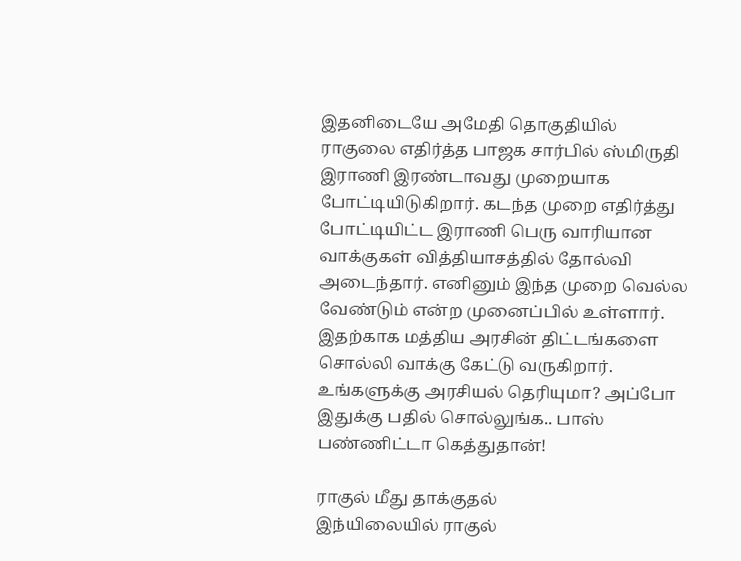இதனிடையே அமேதி தொகுதியில் ராகுலை எதிர்த்த பாஜக சார்பில் ஸ்மிருதி இராணி இரண்டாவது முறையாக போட்டியிடுகிறார். கடந்த முறை எதிர்த்து போட்டியிட்ட இராணி பெரு வாரியான வாக்குகள் வித்தியாசத்தில் தோல்வி அடைந்தார். எனினும் இந்த முறை வெல்ல வேண்டும் என்ற முனைப்பில் உள்ளார். இதற்காக மத்திய அரசின் திட்டங்களை சொல்லி வாக்கு கேட்டு வருகிறார்.
உங்களுக்கு அரசியல் தெரியுமா? அப்போ இதுக்கு பதில் சொல்லுங்க.. பாஸ் பண்ணிட்டா கெத்துதான்!

ராகுல் மீது தாக்குதல்
இந்யிலையில் ராகுல்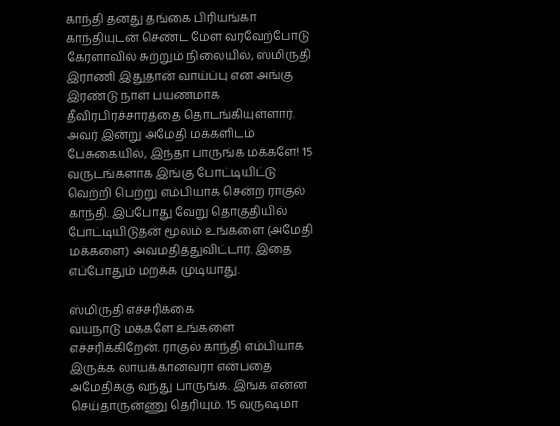காந்தி தனது தங்கை பிரியங்கா காந்தியுடன் செண்ட மேள வரவேற்போடு கேரளாவில் சுற்றும் நிலையில், ஸ்மிருதி இராணி இதுதான் வாய்ப்பு என அங்கு இரண்டு நாள் பயணமாக தீவிரபிரச்சாரத்தை தொடங்கியுள்ளார். அவர் இன்று அமேதி மக்களிடம் பேசுகையில், இந்தா பாருங்க மக்களே! 15 வருடங்களாக இங்கு போட்டியிட்டு வெற்றி பெற்று எம்பியாக சென்ற ராகுல் காந்தி. இப்போது வேறு தொகுதியில் போட்டியிடுதன் மூலம் உங்களை (அமேதி மக்களை) அவமதித்துவிட்டார். இதை எப்போதும் மறக்க முடியாது.

ஸ்மிருதி எச்சரிக்கை
வயநாடு மக்களே உங்களை எச்சரிக்கிறேன். ராகுல் காந்தி எம்பியாக இருக்க லாயக்கானவரா என்பதை அமேதிக்கு வந்து பாருங்க. இங்க என்ன செய்தாருன்ணு தெரியும். 15 வருஷமா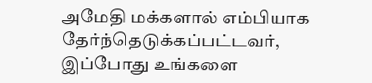அமேதி மக்களால் எம்பியாக தேர்ந்தெடுக்கப்பட்டவர், இப்போது உங்களை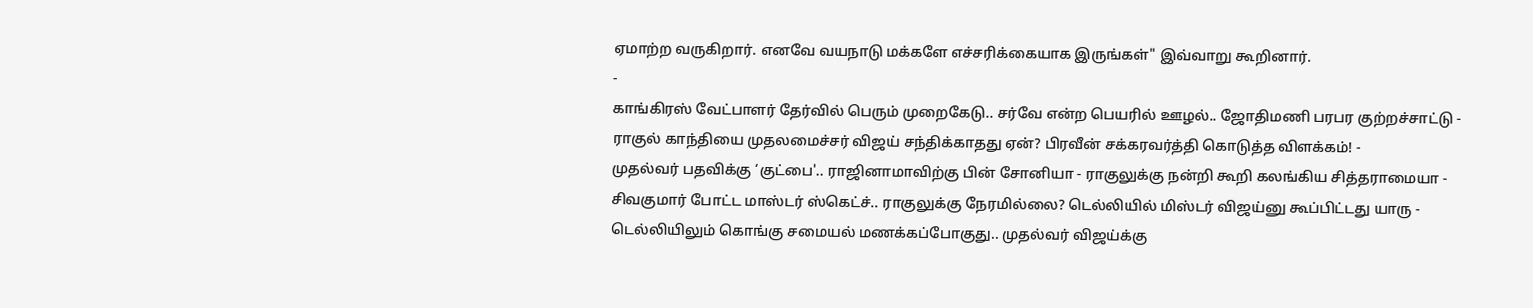ஏமாற்ற வருகிறார். எனவே வயநாடு மக்களே எச்சரிக்கையாக இருங்கள்" இவ்வாறு கூறினார்.
-
காங்கிரஸ் வேட்பாளர் தேர்வில் பெரும் முறைகேடு.. சர்வே என்ற பெயரில் ஊழல்.. ஜோதிமணி பரபர குற்றச்சாட்டு -
ராகுல் காந்தியை முதலமைச்சர் விஜய் சந்திக்காதது ஏன்? பிரவீன் சக்கரவர்த்தி கொடுத்த விளக்கம்! -
முதல்வர் பதவிக்கு ‘குட்பை'.. ராஜினாமாவிற்கு பின் சோனியா - ராகுலுக்கு நன்றி கூறி கலங்கிய சித்தராமையா -
சிவகுமார் போட்ட மாஸ்டர் ஸ்கெட்ச்.. ராகுலுக்கு நேரமில்லை? டெல்லியில் மிஸ்டர் விஜய்னு கூப்பிட்டது யாரு -
டெல்லியிலும் கொங்கு சமையல் மணக்கப்போகுது.. முதல்வர் விஜய்க்கு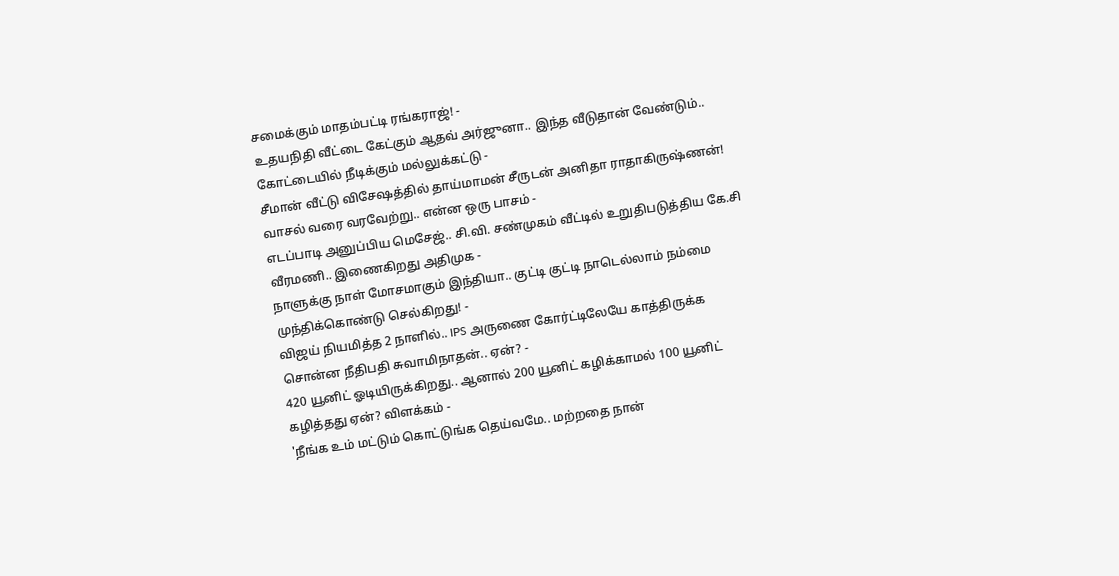சமைக்கும் மாதம்பட்டி ரங்கராஜ்! -
உதயநிதி வீட்டை கேட்கும் ஆதவ் அர்ஜுனா.. இந்த வீடுதான் வேண்டும்.. கோட்டையில் நீடிக்கும் மல்லுக்கட்டு -
சீமான் வீட்டு விசேஷத்தில் தாய்மாமன் சீருடன் அனிதா ராதாகிருஷ்ணன்! வாசல் வரை வரவேற்று.. என்ன ஒரு பாசம் -
எடப்பாடி அனுப்பிய மெசேஜ்.. சி.வி. சண்முகம் வீட்டில் உறுதிபடுத்திய கே.சி வீரமணி.. இணைகிறது அதிமுக -
நாளுக்கு நாள் மோசமாகும் இந்தியா.. குட்டி குட்டி நாடெல்லாம் நம்மை முந்திக்கொண்டு செல்கிறது! -
விஜய் நியமித்த 2 நாளில்.. IPS அருணை கோர்ட்டிலேயே காத்திருக்க சொன்ன நீதிபதி சுவாமிநாதன்.. ஏன்? -
420 யூனிட் ஓடியிருக்கிறது.. ஆனால் 200 யூனிட் கழிக்காமல் 100 யூனிட் கழித்தது ஏன்? விளக்கம் -
'நீங்க உம் மட்டும் கொட்டுங்க தெய்வமே.. மற்றதை நான்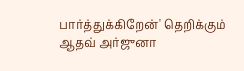பார்த்துக்கிறேன்' தெறிக்கும் ஆதவ் அர்ஜுனா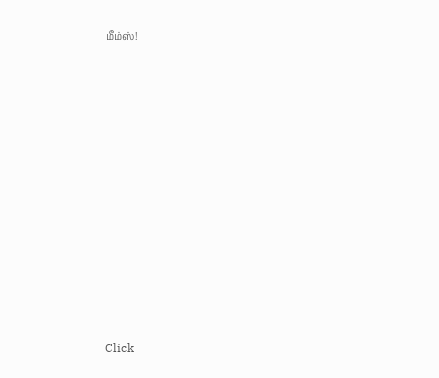மீம்ஸ்!












Click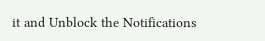it and Unblock the Notifications